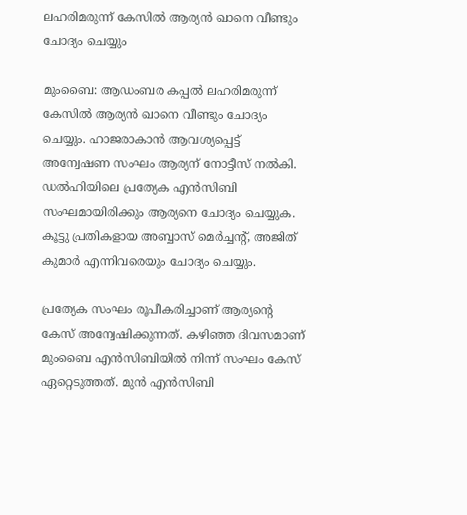ലഹരിമരുന്ന് കേസില്‍ ആര്യന്‍ ഖാനെ വീണ്ടും ചോദ്യം ചെയ്യും

മുംബൈ: ആഡംബര കപ്പല്‍ ലഹരിമരുന്ന് കേസില്‍ ആര്യന്‍ ഖാനെ വീണ്ടും ചോദ്യം ചെയ്യും. ഹാജരാകാന്‍ ആവശ്യപ്പെട്ട് അന്വേഷണ സംഘം ആര്യന് നോട്ടീസ് നല്‍കി. ഡല്‍ഹിയിലെ പ്രത്യേക എന്‍സിബി സംഘമായിരിക്കും ആര്യനെ ചോദ്യം ചെയ്യുക. കൂട്ടു പ്രതികളായ അബ്ബാസ് മെര്‍ച്ചന്റ്, അജിത് കുമാര്‍ എന്നിവരെയും ചോദ്യം ചെയ്യും.

പ്രത്യേക സംഘം രൂപീകരിച്ചാണ് ആര്യന്റെ കേസ് അന്വേഷിക്കുന്നത്. കഴിഞ്ഞ ദിവസമാണ് മുംബൈ എന്‍സിബിയില്‍ നിന്ന് സംഘം കേസ് ഏറ്റെടുത്തത്. മുന്‍ എന്‍സിബി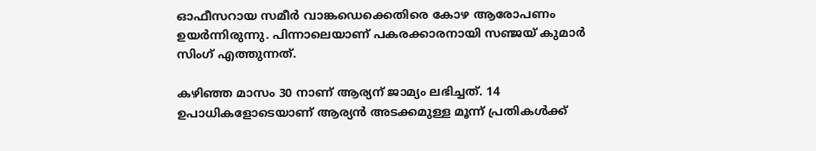ഓഫീസറായ സമീര്‍ വാങ്കഡെക്കെതിരെ കോഴ ആരോപണം ഉയര്‍ന്നിരുന്നു. പിന്നാലെയാണ് പകരക്കാരനായി സഞ്ജയ് കുമാര്‍ സിംഗ് എത്തുന്നത്.

കഴിഞ്ഞ മാസം 30 നാണ് ആര്യന് ജാമ്യം ലഭിച്ചത്. 14 ഉപാധികളോടെയാണ് ആര്യന്‍ അടക്കമുള്ള മൂന്ന് പ്രതികള്‍ക്ക്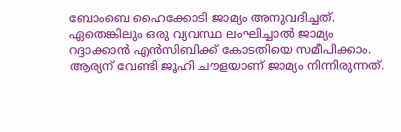ബോംബെ ഹൈക്കോടി ജാമ്യം അനുവദിച്ചത്. ഏതെങ്കിലും ഒരു വ്യവസ്ഥ ലംഘിച്ചാല്‍ ജാമ്യം റദ്ദാക്കാന്‍ എന്‍സിബിക്ക് കോടതിയെ സമീപിക്കാം. ആര്യന് വേണ്ടി ജൂഹി ചൗളയാണ് ജാമ്യം നിന്നിരുന്നത്.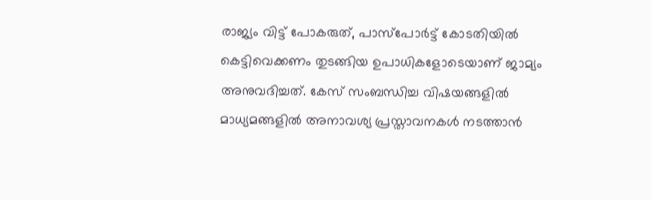രാജ്യം വിട്ട് പോകരുത്, പാസ്പോര്‍ട്ട് കോടതിയില്‍ കെട്ടിവെക്കണം തുടങ്ങിയ ഉപാധികളോടെയാണ് ജാമ്യം അനുവദിച്ചത്. കേസ് സംബന്ധിച്ച വിഷയങ്ങളില്‍ മാധ്യമങ്ങളില്‍ അനാവശ്യ പ്രസ്താവനകള്‍ നടത്താന്‍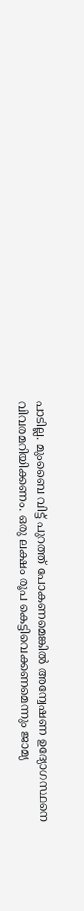പാടില്ല. മുംബൈ വിട്ട് പുറത്ത് പോകണമെങ്കില്‍ അന്വേഷണ ഉദ്യോഗസ്ഥനെ വിവരമറിയിക്കണം. ഒരു ലക്ഷം രൂപ കെട്ടിവെക്കണമെന്നും ജാമ്യ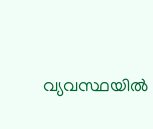വ്യവസ്ഥയില്‍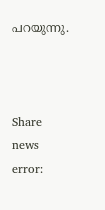പറയുന്നു.



Share news
error: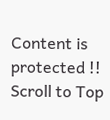Content is protected !!
Scroll to Top